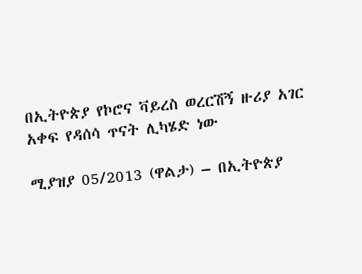በኢትዮጵያ የኮሮና ቫይረስ ወረርሽኝ ዙሪያ አገር አቀፍ የዳሰሳ ጥናት ሊካሄድ ነው

ሚያዝያ 05/2013 (ዋልታ) – በኢትዮጵያ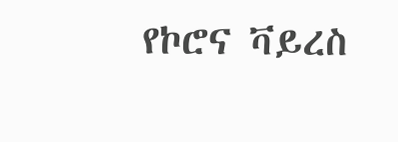የኮሮና ቫይረስ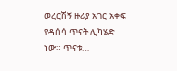ወረርሽኝ ዙሪያ አገር አቀፍ የዳሰሳ ጥናት ሊካሄድ ነው። ጥናቱ…